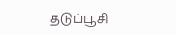தடுப்பூசி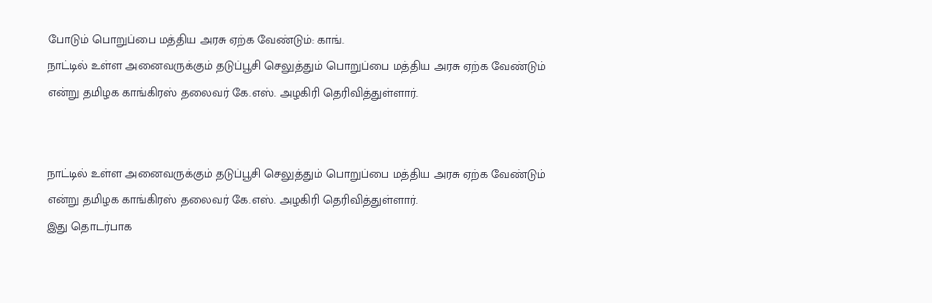போடும் பொறுப்பை மத்திய அரசு ஏற்க வேண்டும்: காங்.
நாட்டில் உள்ள அனைவருக்கும் தடுப்பூசி செலுத்தும் பொறுப்பை மத்திய அரசு ஏற்க வேண்டும் என்று தமிழக காங்கிரஸ் தலைவர் கே.எஸ். அழகிரி தெரிவித்துள்ளார்.


நாட்டில் உள்ள அனைவருக்கும் தடுப்பூசி செலுத்தும் பொறுப்பை மத்திய அரசு ஏற்க வேண்டும் என்று தமிழக காங்கிரஸ் தலைவர் கே.எஸ். அழகிரி தெரிவித்துள்ளார்.
இது தொடர்பாக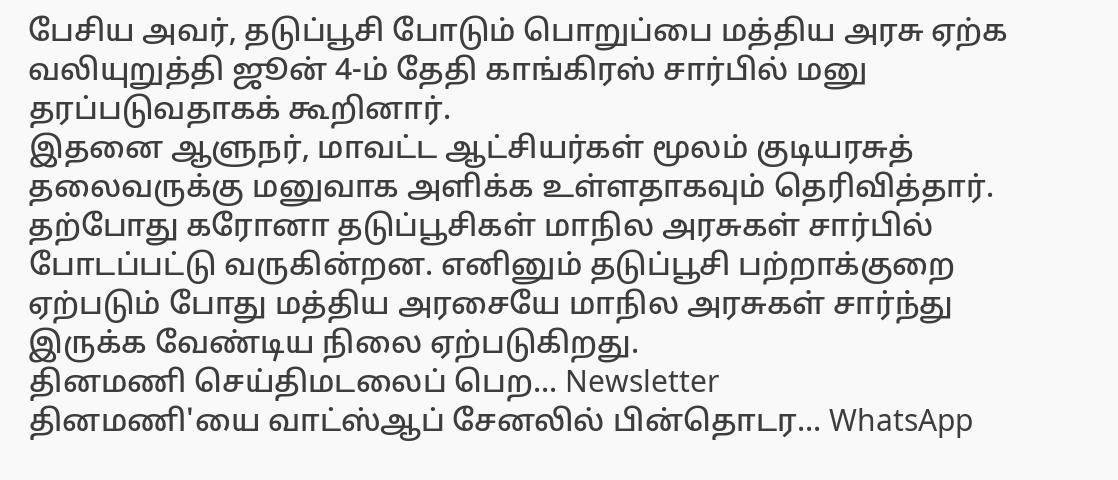பேசிய அவர், தடுப்பூசி போடும் பொறுப்பை மத்திய அரசு ஏற்க வலியுறுத்தி ஜூன் 4-ம் தேதி காங்கிரஸ் சார்பில் மனு தரப்படுவதாகக் கூறினார்.
இதனை ஆளுநர், மாவட்ட ஆட்சியர்கள் மூலம் குடியரசுத் தலைவருக்கு மனுவாக அளிக்க உள்ளதாகவும் தெரிவித்தார்.
தற்போது கரோனா தடுப்பூசிகள் மாநில அரசுகள் சார்பில் போடப்பட்டு வருகின்றன. எனினும் தடுப்பூசி பற்றாக்குறை ஏற்படும் போது மத்திய அரசையே மாநில அரசுகள் சார்ந்து இருக்க வேண்டிய நிலை ஏற்படுகிறது.
தினமணி செய்திமடலைப் பெற... Newsletter
தினமணி'யை வாட்ஸ்ஆப் சேனலில் பின்தொடர... WhatsApp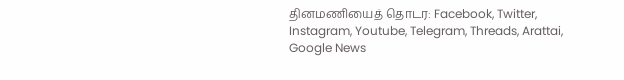தினமணியைத் தொடர: Facebook, Twitter, Instagram, Youtube, Telegram, Threads, Arattai, Google News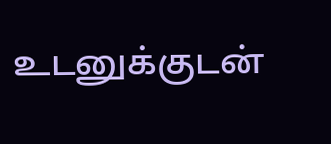உடனுக்குடன்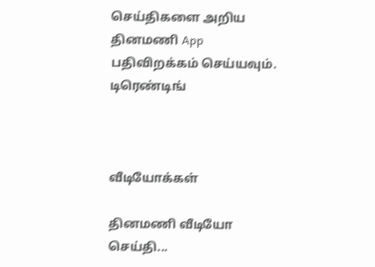செய்திகளை அறிய தினமணி App பதிவிறக்கம் செய்யவும்.
டிரெண்டிங்



வீடியோக்கள்

தினமணி வீடியோ செய்தி...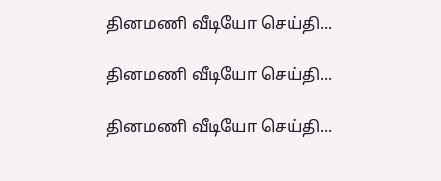தினமணி வீடியோ செய்தி...

தினமணி வீடியோ செய்தி...

தினமணி வீடியோ செய்தி...